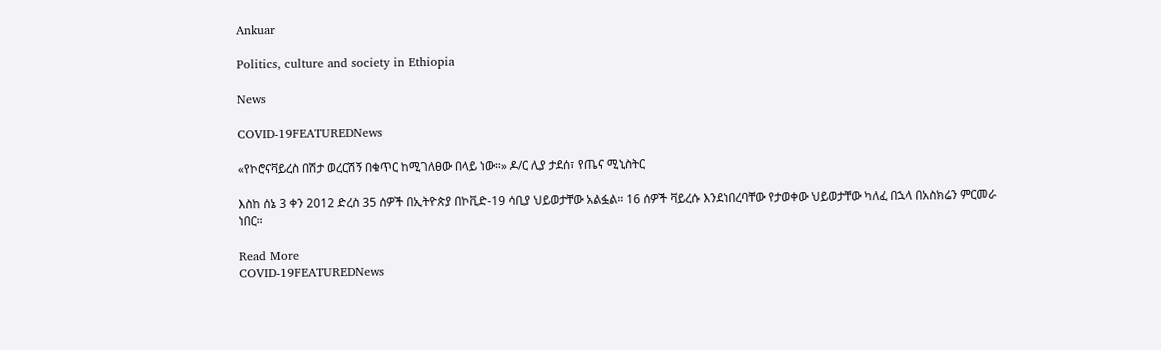Ankuar

Politics, culture and society in Ethiopia

News

COVID-19FEATUREDNews

«የኮሮናቫይረስ በሽታ ወረርሽኝ በቁጥር ከሚገለፀው በላይ ነው።» ዶ/ር ሊያ ታደሰ፣ የጤና ሚኒስትር

እስከ ሰኔ 3 ቀን 2012 ድረስ 35 ሰዎች በኢትዮጵያ በኮቪድ-19 ሳቢያ ህይወታቸው አልፏል። 16 ሰዎች ቫይረሱ እንደነበረባቸው የታወቀው ህይወታቸው ካለፈ በኋላ በአስክሬን ምርመራ ነበር።

Read More
COVID-19FEATUREDNews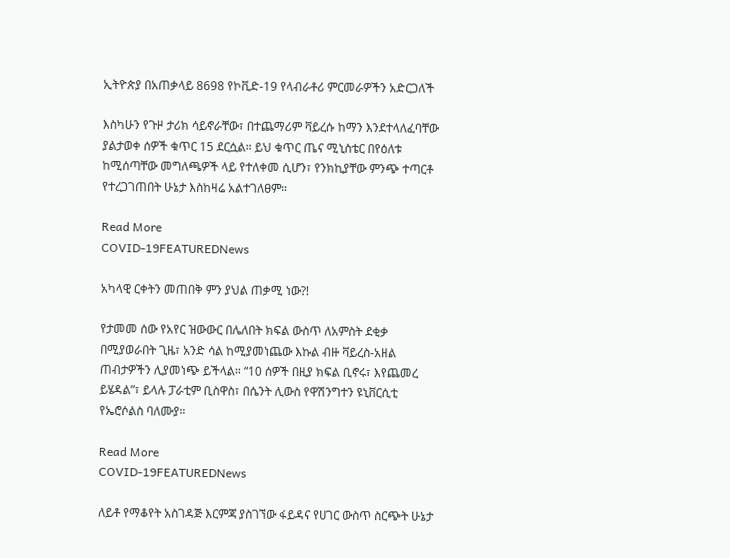ኢትዮጵያ በአጠቃላይ 8698 የኮቪድ-19 የላብራቶሪ ምርመራዎችን አድርጋለች

እስካሁን የጉዞ ታሪክ ሳይኖራቸው፣ በተጨማሪም ቫይረሱ ከማን እንደተላለፈባቸው ያልታወቀ ሰዎች ቁጥር 15 ደርሷል። ይህ ቁጥር ጤና ሚኒስቴር በየዕለቱ ከሚሰጣቸው መግለጫዎች ላይ የተለቀመ ሲሆን፣ የንክኪያቸው ምንጭ ተጣርቶ የተረጋገጠበት ሁኔታ እስከዛሬ አልተገለፀም።

Read More
COVID-19FEATUREDNews

አካላዊ ርቀትን መጠበቅ ምን ያህል ጠቃሚ ነው?!

የታመመ ሰው የአየር ዝውውር በሌለበት ክፍል ውስጥ ለአምስት ደቂቃ በሚያወራበት ጊዜ፣ አንድ ሳል ከሚያመነጨው እኩል ብዙ ቫይረስ-አዘል ጠብታዎችን ሊያመነጭ ይችላል። “10 ሰዎች በዚያ ክፍል ቢኖሩ፣ እየጨመረ ይሄዳል”፣ ይላሉ ፓራቲም ቢስዋስ፣ በሴንት ሊውስ የዋሽንግተን ዩኒቨርሲቲ የኤሮሶልስ ባለሙያ።

Read More
COVID-19FEATUREDNews

ለይቶ የማቆየት አስገዳጅ እርምጃ ያስገኘው ፋይዳና የሀገር ውስጥ ስርጭት ሁኔታ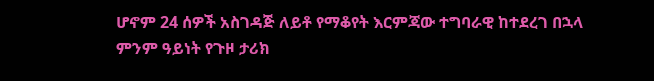ሆኖም 24 ሰዎች አስገዳጅ ለይቶ የማቆየት እርምጃው ተግባራዊ ከተደረገ በኋላ ምንም ዓይነት የጉዞ ታሪክ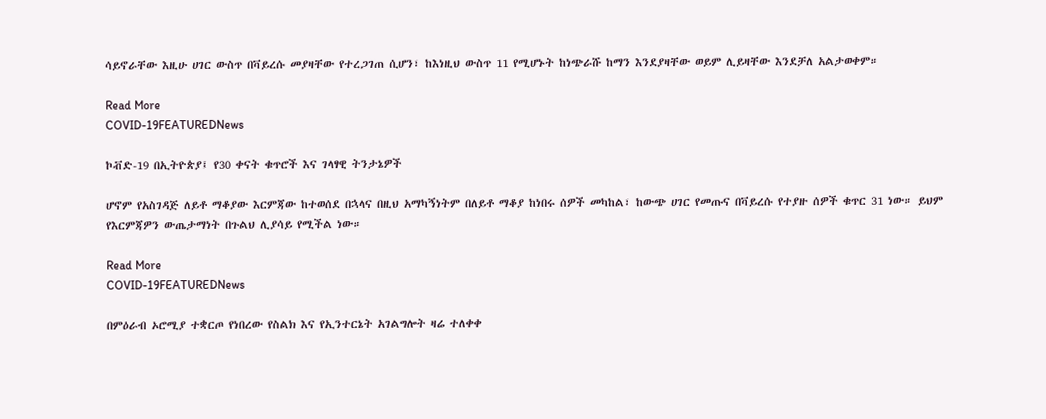ሳይኖራቸው እዚሁ ሀገር ውስጥ በቫይረሱ መያዛቸው የተረጋገጠ ሲሆን፣ ከእነዚህ ውስጥ 11 የሚሆኑት ከነጭራሹ ከማን እንደያዛቸው ወይም ሊይዛቸው እንደቻለ አልታወቀም።

Read More
COVID-19FEATUREDNews

ኮቭድ-19 በኢትዮጵያ፤ የ30 ቀናት ቁጥሮች እና ገላፃዊ ትንታኔዎች

ሆኖም የአስገዳጅ ለይቶ ማቆያው እርምጃው ከተወሰደ በኋላና በዚህ አማካኝነትም በለይቶ ማቆያ ከነበሩ ሰዎች መካከል፣ ከውጭ ሀገር የመጡና በቫይረሱ የተያዙ ሰዎች ቁጥር 31 ነው። ይህም የእርምጃዎን ውጤታማነት በጉልህ ሊያሳይ የሚችል ነው።

Read More
COVID-19FEATUREDNews

በምዕራብ ኦሮሚያ ተቋርጦ የነበረው የስልክ እና የኢንተርኔት አገልግሎት ዛሬ ተለቀቀ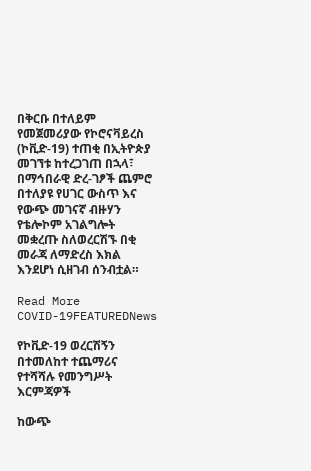በቅርቡ በተለይም የመጀመሪያው የኮሮናቫይረስ (ኮቪድ-19) ተጠቂ በኢትዮጵያ መገኘቱ ከተረጋገጠ በኋላ፣ በማኅበራዊ ድረ-ገፆች ጨምሮ በተለያዩ የሀገር ውስጥ እና የውጭ መገናኛ ብዙሃን የቴሎኮም አገልግሎት መቋረጡ ስለወረርሽኙ በቂ መራጃ ለማድረስ እክል እንደሆነ ሲዘገብ ሰንብቷል።

Read More
COVID-19FEATUREDNews

የኮቪድ-19 ወረርሽኝን በተመለከተ ተጨማሪና የተሻሻሉ የመንግሥት እርምጃዎች

ከውጭ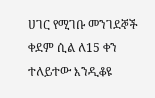ሀገር የሚገቡ መንገደኞች ቀደም ሲል ለ15 ቀን ተለይተው እንዲቆዩ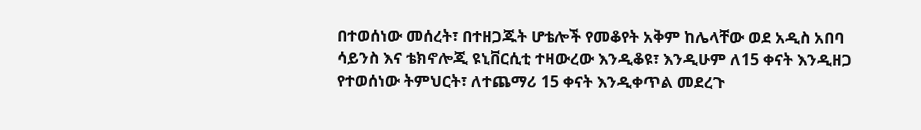በተወሰነው መሰረት፣ በተዘጋጁት ሆቴሎች የመቆየት አቅም ከሌላቸው ወደ አዲስ አበባ ሳይንስ እና ቴክኖሎጂ ዩኒቨርሲቲ ተዛውረው እንዲቆዩ፣ እንዲሁም ለ15 ቀናት እንዲዘጋ የተወሰነው ትምህርት፣ ለተጨማሪ 15 ቀናት እንዲቀጥል መደረጉ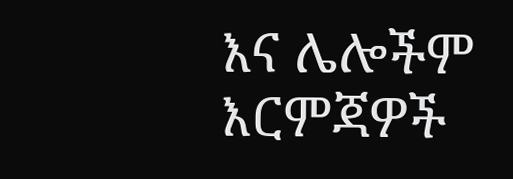እና ሌሎችም እርምጃዎች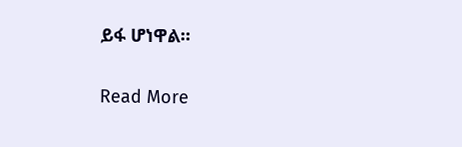ይፋ ሆነዋል።

Read More